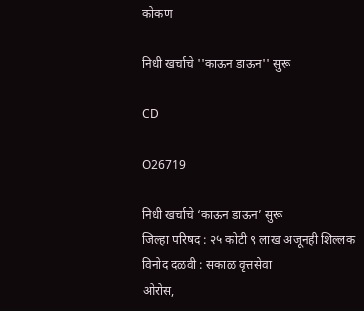कोकण

निधी खर्चाचे ''काऊन डाऊन'' सुरू

CD

O26719

निधी खर्चाचे ‘काऊन डाऊन’ सुरू
जिल्हा परिषद : २५ कोटी ९ लाख अजूनही शिल्लक
विनोद दळवी : सकाळ वृत्तसेवा
ओरोस,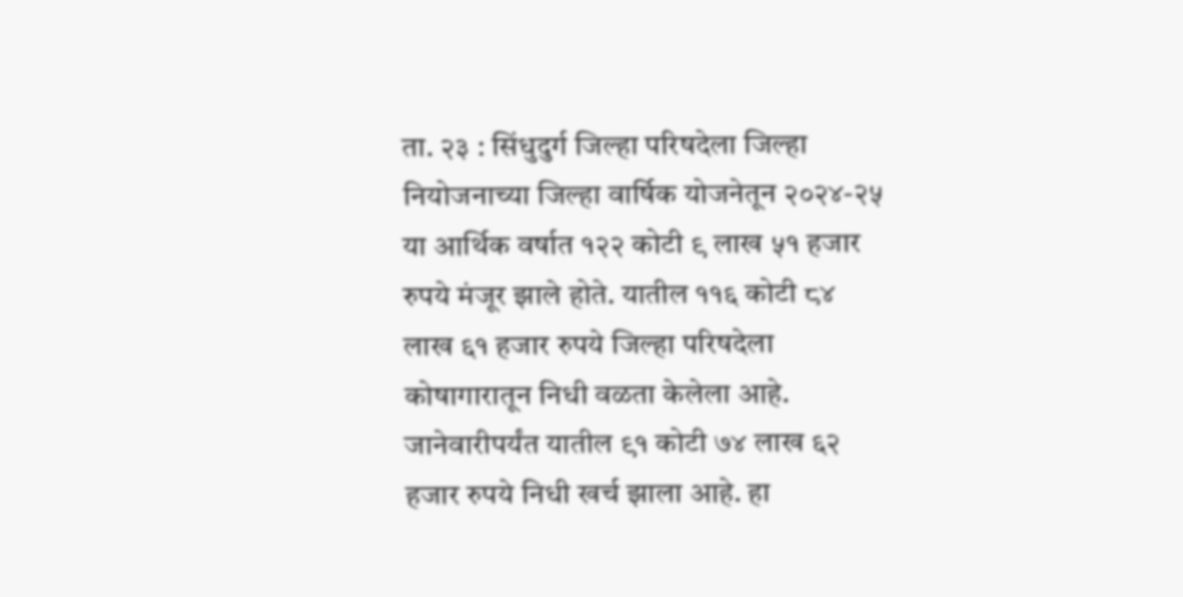ता. २३ : सिंधुदुर्ग जिल्हा परिषदेला जिल्हा नियोजनाच्या जिल्हा वार्षिक योजनेतून २०२४-२५ या आर्थिक वर्षात १२२ कोटी ९ लाख ५१ हजार रुपये मंजूर झाले होते. यातील ११६ कोटी ८४ लाख ६१ हजार रुपये जिल्हा परिषदेला कोषागारातून निधी वळता केलेला आहे. जानेवारीपर्यंत यातील ९१ कोटी ७४ लाख ६२ हजार रुपये निधी खर्च झाला आहे. हा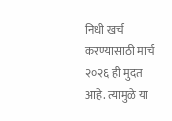निधी खर्च करण्यासाठी मार्च २०२६ ही मुदत आहे. त्यामुळे या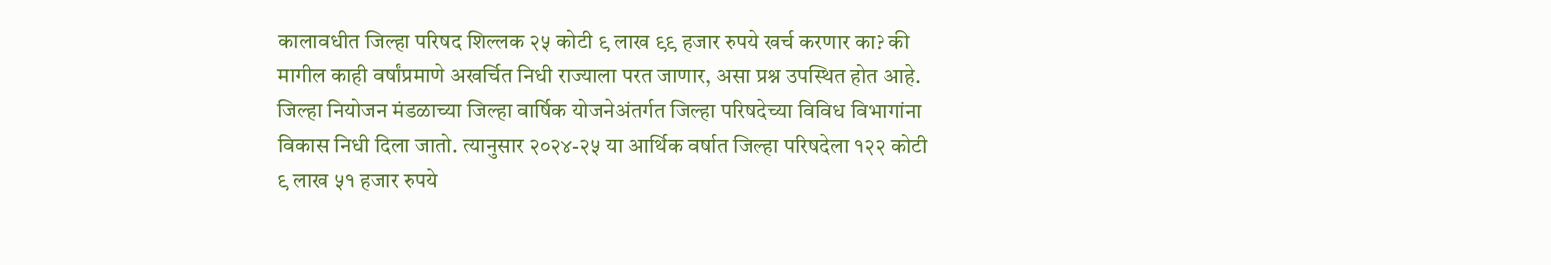कालावधीत जिल्हा परिषद शिल्लक २५ कोटी ९ लाख ९९ हजार रुपये खर्च करणार का? की मागील काही वर्षांप्रमाणे अखर्चित निधी राज्याला परत जाणार, असा प्रश्न उपस्थित होत आहे.
जिल्हा नियोजन मंडळाच्या जिल्हा वार्षिक योजनेअंतर्गत जिल्हा परिषदेच्या विविध विभागांना विकास निधी दिला जातो. त्यानुसार २०२४-२५ या आर्थिक वर्षात जिल्हा परिषदेला १२२ कोटी ९ लाख ५१ हजार रुपये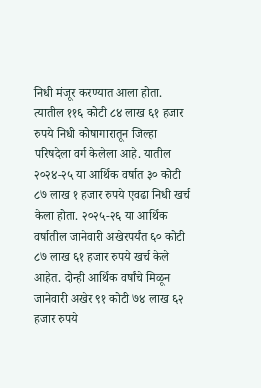निधी मंजूर करण्यात आला होता. त्यातील ११६ कोटी ८४ लाख ६१ हजार रुपये निधी कोषागारातून जिल्हा परिषदेला वर्ग केलेला आहे. यातील २०२४-२५ या आर्थिक वर्षात ३० कोटी ८७ लाख १ हजार रुपये एवढा निधी खर्च केला होता. २०२५-२६ या आर्थिक वर्षातील जानेवारी अखेरपर्यंत ६० कोटी ८७ लाख ६१ हजार रुपये खर्च केले आहेत. दोन्ही आर्थिक वर्षांचे मिळून जानेवारी अखेर ९१ कोटी ७४ लाख ६२ हजार रुपये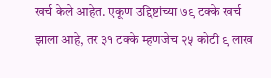खर्च केले आहेत. एकूण उद्दिष्टांच्या ७९ टक्के खर्च झाला आहे, तर ३१ टक्के म्हणजेच २५ कोटी ९ लाख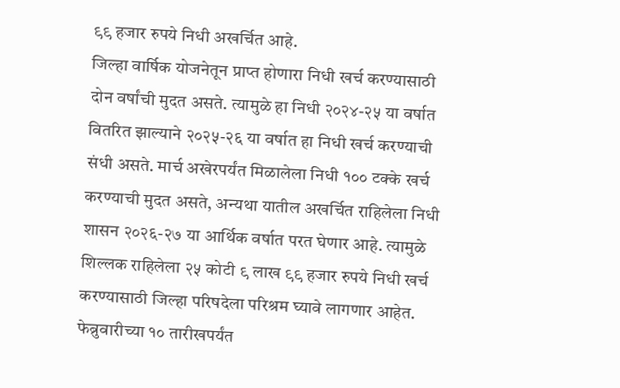९९ हजार रुपये निधी अखर्चित आहे.
जिल्हा वार्षिक योजनेतून प्राप्त होणारा निधी खर्च करण्यासाठी दोन वर्षांची मुदत असते. त्यामुळे हा निधी २०२४-२५ या वर्षात वितरित झाल्याने २०२५-२६ या वर्षात हा निधी खर्च करण्याची संधी असते. मार्च अखेरपर्यंत मिळालेला निधी १०० टक्के खर्च करण्याची मुदत असते, अन्यथा यातील अखर्चित राहिलेला निधी शासन २०२६-२७ या आर्थिक वर्षात परत घेणार आहे. त्यामुळे शिल्लक राहिलेला २५ कोटी ९ लाख ९९ हजार रुपये निधी खर्च करण्यासाठी जिल्हा परिषदेला परिश्रम घ्यावे लागणार आहेत. फेब्रुवारीच्या १० तारीखपर्यंत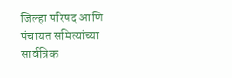जिल्हा परिषद आणि पंचायत समित्यांच्या सार्वत्रिक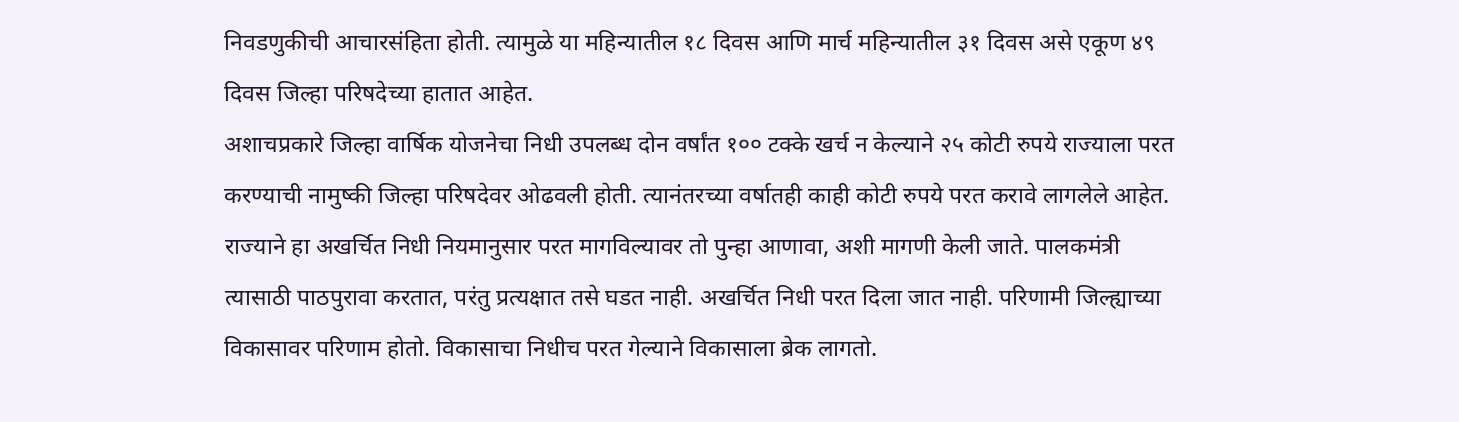निवडणुकीची आचारसंहिता होती. त्यामुळे या महिन्यातील १८ दिवस आणि मार्च महिन्यातील ३१ दिवस असे एकूण ४९ दिवस जिल्हा परिषदेच्या हातात आहेत.
अशाचप्रकारे जिल्हा वार्षिक योजनेचा निधी उपलब्ध दोन वर्षांत १०० टक्के खर्च न केल्याने २५ कोटी रुपये राज्याला परत करण्याची नामुष्की जिल्हा परिषदेवर ओढवली होती. त्यानंतरच्या वर्षातही काही कोटी रुपये परत करावे लागलेले आहेत. राज्याने हा अखर्चित निधी नियमानुसार परत मागविल्यावर तो पुन्हा आणावा, अशी मागणी केली जाते. पालकमंत्री त्यासाठी पाठपुरावा करतात, परंतु प्रत्यक्षात तसे घडत नाही. अखर्चित निधी परत दिला जात नाही. परिणामी जिल्ह्याच्या विकासावर परिणाम होतो. विकासाचा निधीच परत गेल्याने विकासाला ब्रेक लागतो.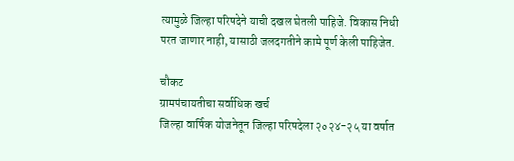त्यामुळे जिल्हा परिषदेने याची दखल घेतली पाहिजे. विकास निधी परत जाणार नाही, यासाठी जलदगतीने कामे पूर्ण केली पाहिजेत.

चौकट
ग्रामपंचायतीचा सर्वाधिक खर्च
जिल्हा वार्षिक योजनेतून जिल्हा परिषदेला २०२४-२५ या वर्षात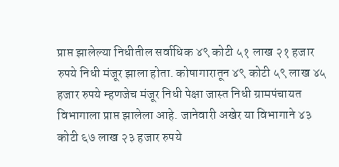प्राप्त झालेल्या निधीतील सर्वाधिक ४९ कोटी ५१ लाख २१ हजार रुपये निधी मंजूर झाला होता. कोषागारातून ४९ कोटी ५९ लाख ४५ हजार रुपये म्हणजेच मंजूर निधी पेक्षा जास्त निधी ग्रामपंचायत विभागाला प्राप्त झालेला आहे. जानेवारी अखेर या विभागाने ४३ कोटी ६७ लाख २३ हजार रुपये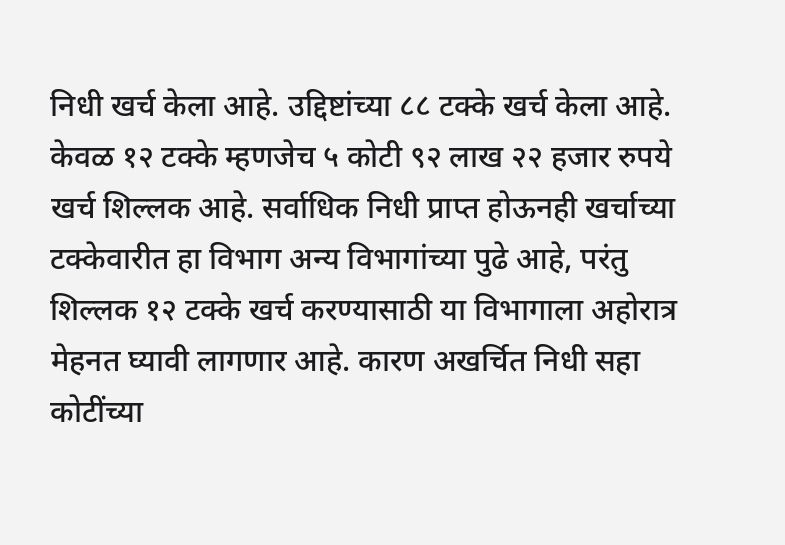निधी खर्च केला आहे. उद्दिष्टांच्या ८८ टक्के खर्च केला आहे. केवळ १२ टक्के म्हणजेच ५ कोटी ९२ लाख २२ हजार रुपये खर्च शिल्लक आहे. सर्वाधिक निधी प्राप्त होऊनही खर्चाच्या टक्केवारीत हा विभाग अन्य विभागांच्या पुढे आहे, परंतु शिल्लक १२ टक्के खर्च करण्यासाठी या विभागाला अहोरात्र मेहनत घ्यावी लागणार आहे. कारण अखर्चित निधी सहा कोटींच्या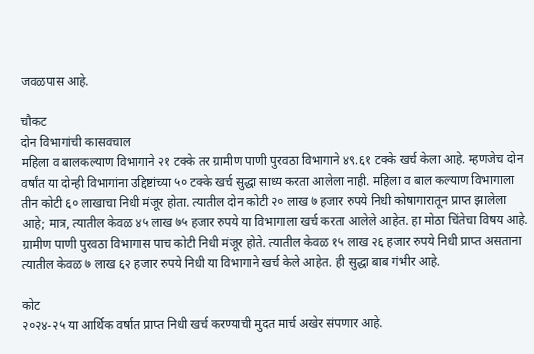जवळपास आहे.

चौकट
दोन विभागांची कासवचाल
महिला व बालकल्याण विभागाने २१ टक्के तर ग्रामीण पाणी पुरवठा विभागाने ४९.६१ टक्के खर्च केला आहे. म्हणजेच दोन वर्षांत या दोन्ही विभागांना उद्दिष्टांच्या ५० टक्के खर्च सुद्धा साध्य करता आलेला नाही. महिला व बाल कल्याण विभागाला तीन कोटी ६० लाखाचा निधी मंजूर होता. त्यातील दोन कोटी २० लाख ७ हजार रुपये निधी कोषागारातून प्राप्त झालेला आहे; मात्र, त्यातील केवळ ४५ लाख ७५ हजार रुपये या विभागाला खर्च करता आलेले आहेत. हा मोठा चिंतेचा विषय आहे. ग्रामीण पाणी पुरवठा विभागास पाच कोटी निधी मंजूर होते. त्यातील केवळ १५ लाख २६ हजार रुपये निधी प्राप्त असताना त्यातील केवळ ७ लाख ६२ हजार रुपये निधी या विभागाने खर्च केले आहेत. ही सुद्धा बाब गंभीर आहे.

कोट
२०२४-२५ या आर्थिक वर्षात प्राप्त निधी खर्च करण्याची मुदत मार्च अखेर संपणार आहे.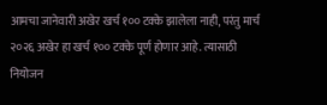आमचा जानेवारी अखेर खर्च १०० टक्के झालेला नाही, परंतु मार्च २०२६ अखेर हा खर्च १०० टक्के पूर्ण होणार आहे. त्यासाठी नियोजन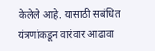केलेले आहे. यासाठी सबंधित यंत्रणांकडून वारंवार आढावा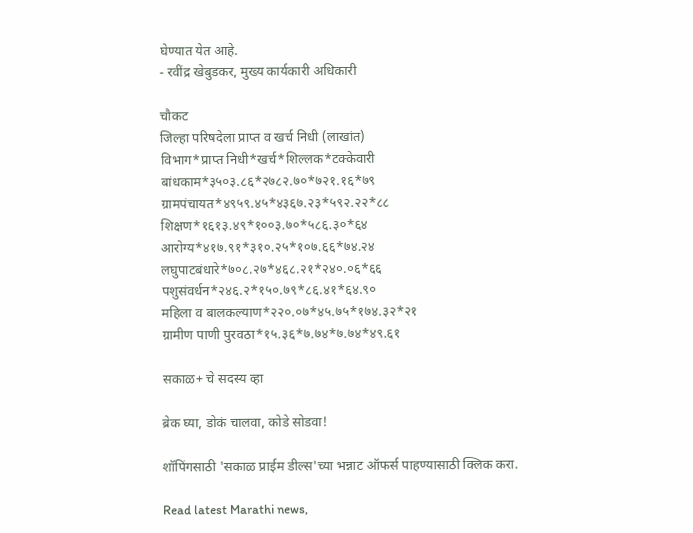घेण्यात येत आहे.
- रवींद्र खेबुडकर, मुख्य कार्यकारी अधिकारी

चौकट
जिल्हा परिषदेला प्राप्त व खर्च निधी (लाखांत)
विभाग*प्राप्त निधी*खर्च*शिल्लक*टक्केवारी
बांधकाम*३५०३.८६*२७८२.७०*७२१.१६*७९
ग्रामपंचायत*४९५९.४५*४३६७.२३*५९२.२२*८८
शिक्षण*१६१३.४९*१००३.७०*५८६.३०*६४
आरोग्य*४१७.९१*३१०.२५*१०७.६६*७४.२४
लघुपाटबंधारे*७०८.२७*४६८.२१*२४०.०६*६६
पशुसंवर्धन*२४६.२*१५०.७९*८६.४१*६४.९०
महिला व बालकल्याण*२२०.०७*४५.७५*१७४.३२*२१
ग्रामीण पाणी पुरवठा*१५.३६*७.७४*७.७४*४९.६१

सकाळ+ चे सदस्य व्हा

ब्रेक घ्या, डोकं चालवा, कोडे सोडवा!

शॉपिंगसाठी 'सकाळ प्राईम डील्स'च्या भन्नाट ऑफर्स पाहण्यासाठी क्लिक करा.

Read latest Marathi news,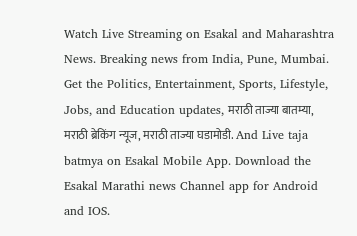Watch Live Streaming on Esakal and Maharashtra News. Breaking news from India, Pune, Mumbai. Get the Politics, Entertainment, Sports, Lifestyle, Jobs, and Education updates, मराठी ताज्या बातम्या, मराठी ब्रेकिंग न्यूज, मराठी ताज्या घडामोडी. And Live taja batmya on Esakal Mobile App. Download the Esakal Marathi news Channel app for Android and IOS.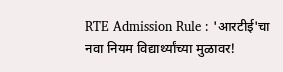RTE Admission Rule : 'आरटीई'चा नवा नियम विद्यार्थ्यांच्या मुळावर!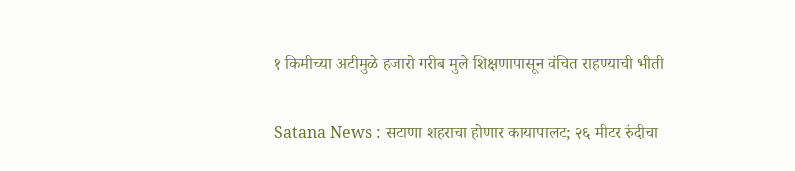१ किमीच्या अटीमुळे हजारो गरीब मुले शिक्षणापासून वंचित राहण्याची भीती

Satana News : सटाणा शहराचा होणार कायापालट; २६ मीटर रुंदीचा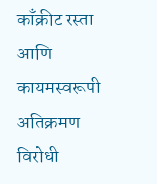काँक्रीट रस्ता आणि कायमस्वरूपी अतिक्रमण विरोधी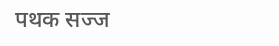पथक सज्ज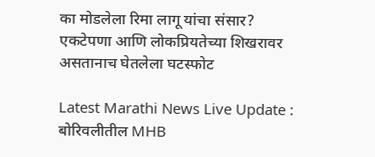का मोडलेला रिमा लागू यांचा संसार? एकटेपणा आणि लोकप्रियतेच्या शिखरावर असतानाच घेतलेला घटस्फोट

Latest Marathi News Live Update : बोरिवलीतील MHB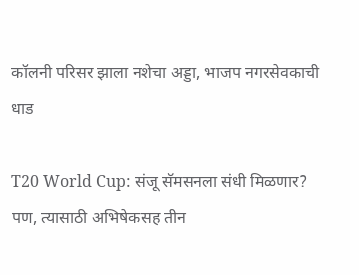कॉलनी परिसर झाला नशेचा अड्डा, भाजप नगरसेवकाची धाड

T20 World Cup: संजू सॅमसनला संधी मिळणार? पण, त्यासाठी अभिषेकसह तीन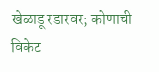खेळाडू रडारवर; कोणाची विकेट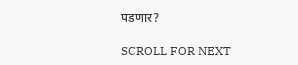पडणार?

SCROLL FOR NEXT